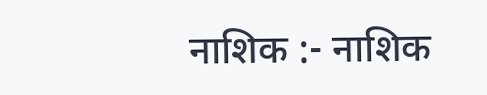नाशिक :- नाशिक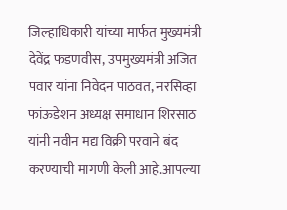जिल्हाधिकारी यांच्या मार्फत मुख्यमंत्री देवेंद्र फडणवीस, उपमुख्यमंत्री अजित पवार यांना निवेदन पाठवत, नरसिव्हा फांऊडेशन अध्यक्ष समाधान शिरसाठ यांनी नवीन मद्य विक्री परवाने बंद करण्याची मागणी केली आहे.आपल्या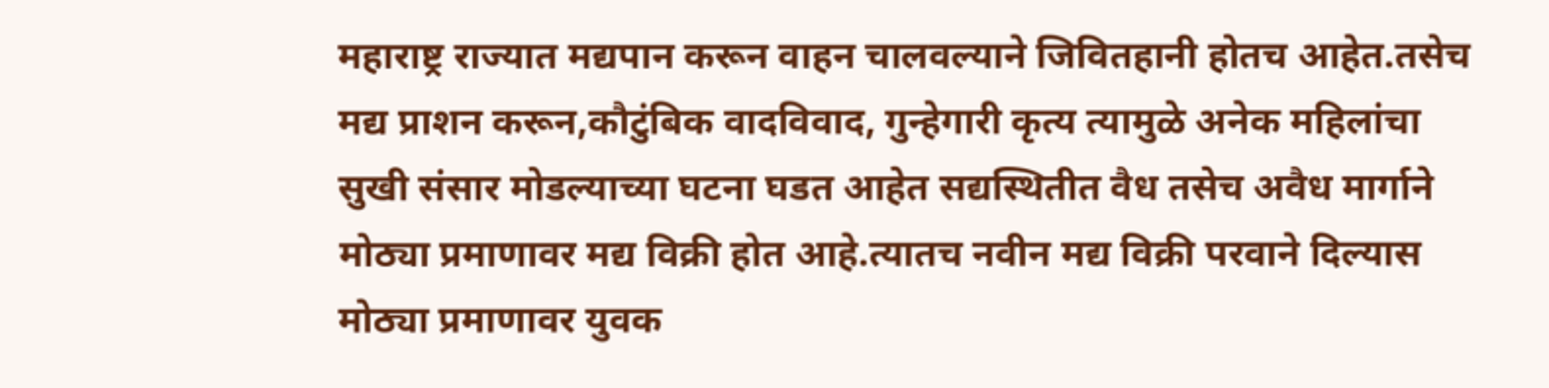महाराष्ट्र राज्यात मद्यपान करून वाहन चालवल्याने जिवितहानी होतच आहेत.तसेच मद्य प्राशन करून,कौटुंबिक वादविवाद, गुन्हेगारी कृत्य त्यामुळे अनेक महिलांचा सुखी संसार मोडल्याच्या घटना घडत आहेत सद्यस्थितीत वैध तसेच अवैध मार्गाने मोठ्या प्रमाणावर मद्य विक्री होत आहे.त्यातच नवीन मद्य विक्री परवाने दिल्यास मोठ्या प्रमाणावर युवक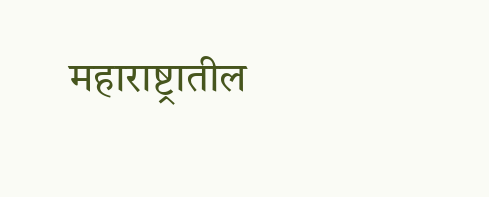महाराष्ट्रातील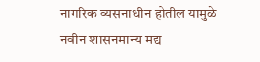नागरिक व्यसनाधीन होतील यामुळे नवीन शासनमान्य मद्य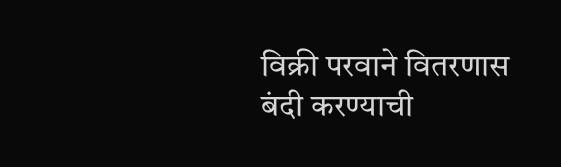विक्री परवाने वितरणास बंदी करण्याची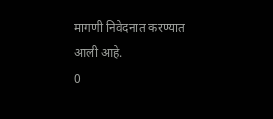मागणी निवेदनात करण्यात आली आहे.
0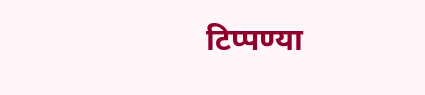टिप्पण्या